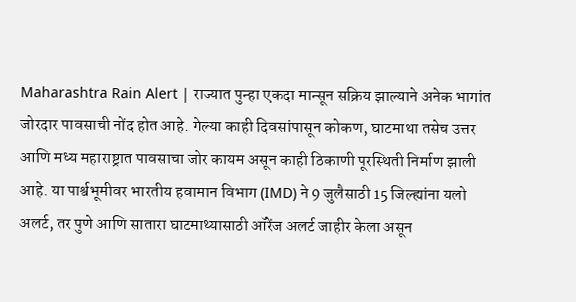Maharashtra Rain Alert | राज्यात पुन्हा एकदा मान्सून सक्रिय झाल्याने अनेक भागांत जोरदार पावसाची नोंद होत आहे. गेल्या काही दिवसांपासून कोकण, घाटमाथा तसेच उत्तर आणि मध्य महाराष्ट्रात पावसाचा जोर कायम असून काही ठिकाणी पूरस्थिती निर्माण झाली आहे. या पार्श्वभूमीवर भारतीय हवामान विभाग (IMD) ने 9 जुलैसाठी 15 जिल्ह्यांना यलो अलर्ट, तर पुणे आणि सातारा घाटमाथ्यासाठी ऑरेंज अलर्ट जाहीर केला असून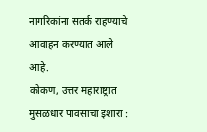नागरिकांना सतर्क राहण्याचे आवाहन करण्यात आले आहे.
कोकण, उत्तर महाराष्ट्रात मुसळधार पावसाचा इशारा :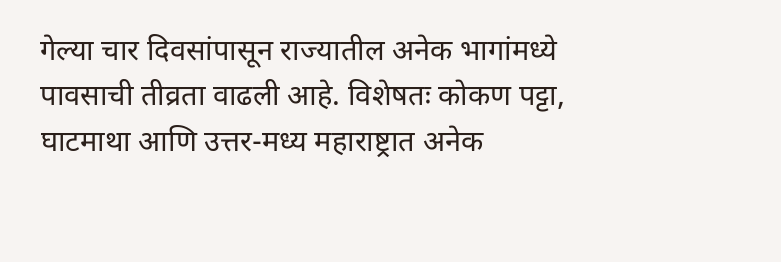गेल्या चार दिवसांपासून राज्यातील अनेक भागांमध्ये पावसाची तीव्रता वाढली आहे. विशेषतः कोकण पट्टा, घाटमाथा आणि उत्तर-मध्य महाराष्ट्रात अनेक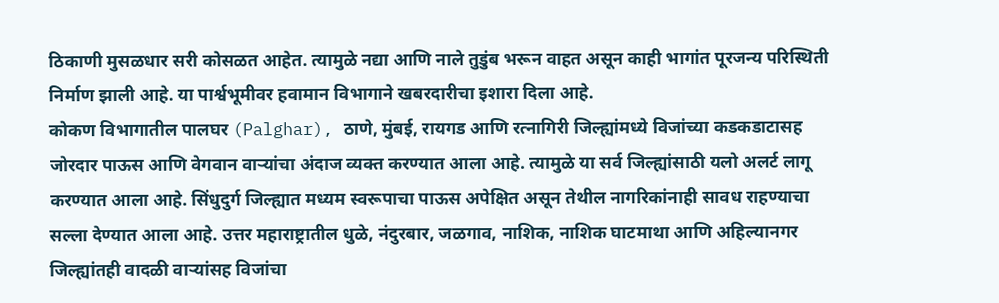ठिकाणी मुसळधार सरी कोसळत आहेत. त्यामुळे नद्या आणि नाले तुडुंब भरून वाहत असून काही भागांत पूरजन्य परिस्थिती निर्माण झाली आहे. या पार्श्वभूमीवर हवामान विभागाने खबरदारीचा इशारा दिला आहे.
कोकण विभागातील पालघर (Palghar), ठाणे, मुंबई, रायगड आणि रत्नागिरी जिल्ह्यांमध्ये विजांच्या कडकडाटासह जोरदार पाऊस आणि वेगवान वाऱ्यांचा अंदाज व्यक्त करण्यात आला आहे. त्यामुळे या सर्व जिल्ह्यांसाठी यलो अलर्ट लागू करण्यात आला आहे. सिंधुदुर्ग जिल्ह्यात मध्यम स्वरूपाचा पाऊस अपेक्षित असून तेथील नागरिकांनाही सावध राहण्याचा सल्ला देण्यात आला आहे. उत्तर महाराष्ट्रातील धुळे, नंदुरबार, जळगाव, नाशिक, नाशिक घाटमाथा आणि अहिल्यानगर जिल्ह्यांतही वादळी वाऱ्यांसह विजांचा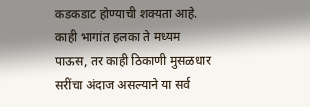कडकडाट होण्याची शक्यता आहे. काही भागांत हलका ते मध्यम पाऊस, तर काही ठिकाणी मुसळधार सरींचा अंदाज असल्याने या सर्व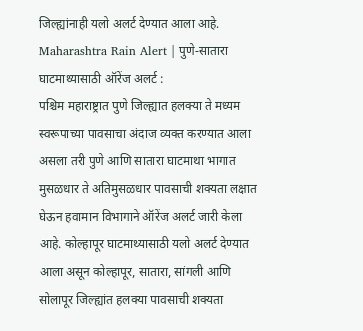जिल्ह्यांनाही यलो अलर्ट देण्यात आला आहे.
Maharashtra Rain Alert | पुणे-सातारा घाटमाथ्यासाठी ऑरेंज अलर्ट :
पश्चिम महाराष्ट्रात पुणे जिल्ह्यात हलक्या ते मध्यम स्वरूपाच्या पावसाचा अंदाज व्यक्त करण्यात आला असला तरी पुणे आणि सातारा घाटमाथा भागात मुसळधार ते अतिमुसळधार पावसाची शक्यता लक्षात घेऊन हवामान विभागाने ऑरेंज अलर्ट जारी केला आहे. कोल्हापूर घाटमाथ्यासाठी यलो अलर्ट देण्यात आला असून कोल्हापूर, सातारा, सांगली आणि सोलापूर जिल्ह्यांत हलक्या पावसाची शक्यता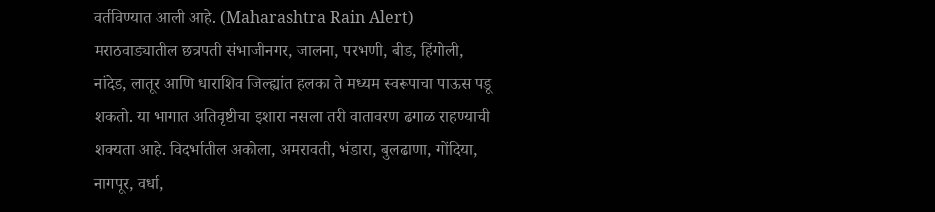वर्तविण्यात आली आहे. (Maharashtra Rain Alert)
मराठवाड्यातील छत्रपती संभाजीनगर, जालना, परभणी, बीड, हिंगोली, नांदेड, लातूर आणि धाराशिव जिल्ह्यांत हलका ते मध्यम स्वरूपाचा पाऊस पडू शकतो. या भागात अतिवृष्टीचा इशारा नसला तरी वातावरण ढगाळ राहण्याची शक्यता आहे. विदर्भातील अकोला, अमरावती, भंडारा, बुलढाणा, गोंदिया, नागपूर, वर्धा,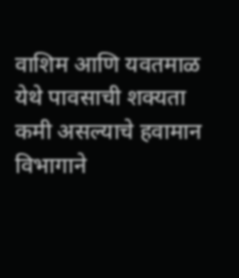वाशिम आणि यवतमाळ येथे पावसाची शक्यता कमी असल्याचे हवामान विभागाने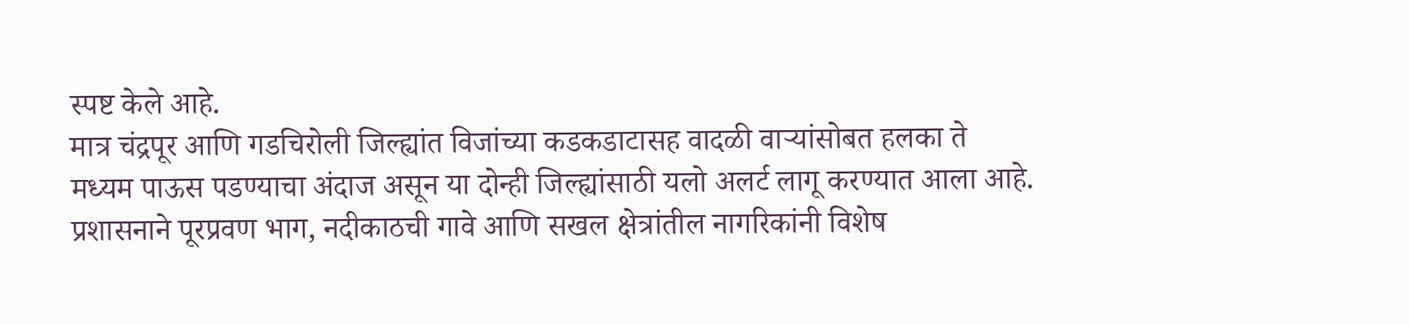स्पष्ट केले आहे.
मात्र चंद्रपूर आणि गडचिरोली जिल्ह्यांत विजांच्या कडकडाटासह वादळी वाऱ्यांसोबत हलका ते मध्यम पाऊस पडण्याचा अंदाज असून या दोन्ही जिल्ह्यांसाठी यलो अलर्ट लागू करण्यात आला आहे. प्रशासनाने पूरप्रवण भाग, नदीकाठची गावे आणि सखल क्षेत्रांतील नागरिकांनी विशेष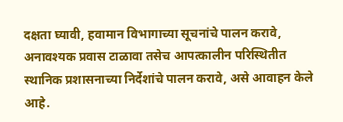दक्षता घ्यावी, हवामान विभागाच्या सूचनांचे पालन करावे, अनावश्यक प्रवास टाळावा तसेच आपत्कालीन परिस्थितीत स्थानिक प्रशासनाच्या निर्देशांचे पालन करावे, असे आवाहन केले आहे.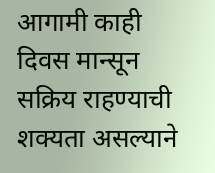आगामी काही दिवस मान्सून सक्रिय राहण्याची शक्यता असल्याने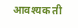आवश्यक ती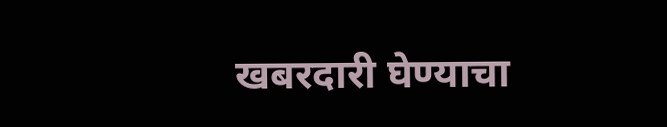खबरदारी घेण्याचा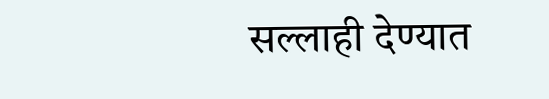सल्लाही देण्यात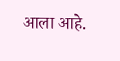आला आहे.